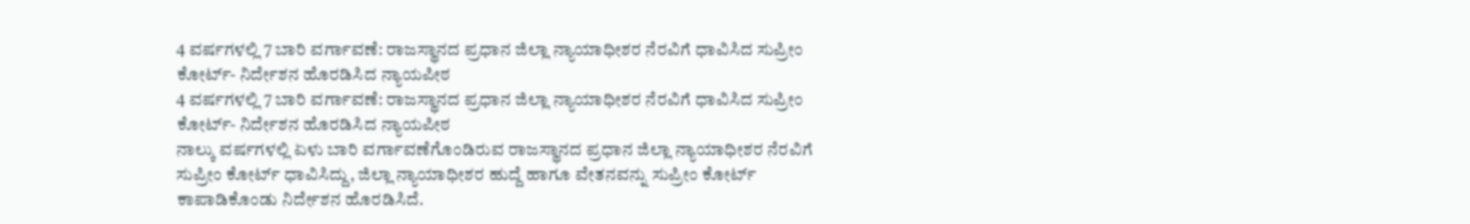4 ವರ್ಷಗಳಲ್ಲಿ 7 ಬಾರಿ ವರ್ಗಾವಣೆ: ರಾಜಸ್ಥಾನದ ಪ್ರಧಾನ ಜಿಲ್ಲಾ ನ್ಯಾಯಾಧೀಶರ ನೆರವಿಗೆ ಧಾವಿಸಿದ ಸುಪ್ರೀಂ ಕೋರ್ಟ್- ನಿರ್ದೇಶನ ಹೊರಡಿಸಿದ ನ್ಯಾಯಪೀಠ
4 ವರ್ಷಗಳಲ್ಲಿ 7 ಬಾರಿ ವರ್ಗಾವಣೆ: ರಾಜಸ್ಥಾನದ ಪ್ರಧಾನ ಜಿಲ್ಲಾ ನ್ಯಾಯಾಧೀಶರ ನೆರವಿಗೆ ಧಾವಿಸಿದ ಸುಪ್ರೀಂ ಕೋರ್ಟ್- ನಿರ್ದೇಶನ ಹೊರಡಿಸಿದ ನ್ಯಾಯಪೀಠ
ನಾಲ್ಕು ವರ್ಷಗಳಲ್ಲಿ ಏಳು ಬಾರಿ ವರ್ಗಾವಣೆಗೊಂಡಿರುವ ರಾಜಸ್ಥಾನದ ಪ್ರಧಾನ ಜಿಲ್ಲಾ ನ್ಯಾಯಾಧೀಶರ ನೆರವಿಗೆ ಸುಪ್ರೀಂ ಕೋರ್ಟ್ ಧಾವಿಸಿದ್ದು, ಜಿಲ್ಲಾ ನ್ಯಾಯಾಧೀಶರ ಹುದ್ದೆ ಹಾಗೂ ವೇತನವನ್ನು ಸುಪ್ರೀಂ ಕೋರ್ಟ್ ಕಾಪಾಡಿಕೊಂಡು ನಿರ್ದೇಶನ ಹೊರಡಿಸಿದೆ.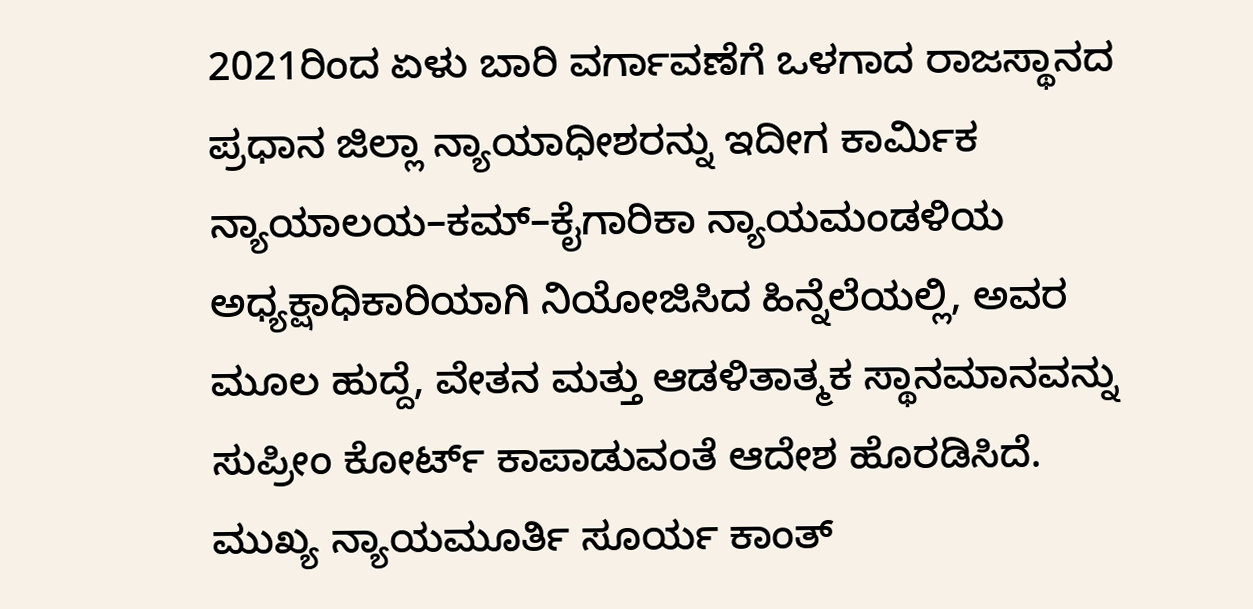2021ರಿಂದ ಏಳು ಬಾರಿ ವರ್ಗಾವಣೆಗೆ ಒಳಗಾದ ರಾಜಸ್ಥಾನದ ಪ್ರಧಾನ ಜಿಲ್ಲಾ ನ್ಯಾಯಾಧೀಶರನ್ನು ಇದೀಗ ಕಾರ್ಮಿಕ ನ್ಯಾಯಾಲಯ–ಕಮ್–ಕೈಗಾರಿಕಾ ನ್ಯಾಯಮಂಡಳಿಯ ಅಧ್ಯಕ್ಷಾಧಿಕಾರಿಯಾಗಿ ನಿಯೋಜಿಸಿದ ಹಿನ್ನೆಲೆಯಲ್ಲಿ, ಅವರ ಮೂಲ ಹುದ್ದೆ, ವೇತನ ಮತ್ತು ಆಡಳಿತಾತ್ಮಕ ಸ್ಥಾನಮಾನವನ್ನು ಸುಪ್ರೀಂ ಕೋರ್ಟ್ ಕಾಪಾಡುವಂತೆ ಆದೇಶ ಹೊರಡಿಸಿದೆ.
ಮುಖ್ಯ ನ್ಯಾಯಮೂರ್ತಿ ಸೂರ್ಯ ಕಾಂತ್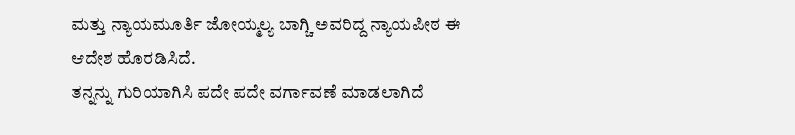ಮತ್ತು ನ್ಯಾಯಮೂರ್ತಿ ಜೋಯ್ಮಲ್ಯ ಬಾಗ್ಚಿ ಅವರಿದ್ದ ನ್ಯಾಯಪೀಠ ಈ ಆದೇಶ ಹೊರಡಿಸಿದೆ.
ತನ್ನನ್ನು ಗುರಿಯಾಗಿಸಿ ಪದೇ ಪದೇ ವರ್ಗಾವಣೆ ಮಾಡಲಾಗಿದೆ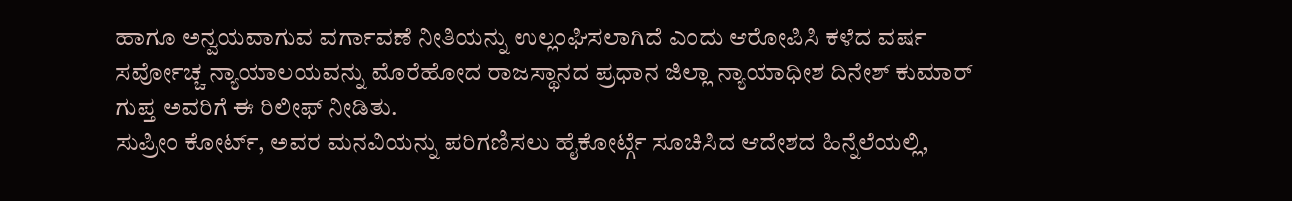ಹಾಗೂ ಅನ್ವಯವಾಗುವ ವರ್ಗಾವಣೆ ನೀತಿಯನ್ನು ಉಲ್ಲಂಘಿಸಲಾಗಿದೆ ಎಂದು ಆರೋಪಿಸಿ ಕಳೆದ ವರ್ಷ ಸರ್ವೋಚ್ಚ ನ್ಯಾಯಾಲಯವನ್ನು ಮೊರೆಹೋದ ರಾಜಸ್ಥಾನದ ಪ್ರಧಾನ ಜಿಲ್ಲಾ ನ್ಯಾಯಾಧೀಶ ದಿನೇಶ್ ಕುಮಾರ್ ಗುಪ್ತ ಅವರಿಗೆ ಈ ರಿಲೀಫ್ ನೀಡಿತು.
ಸುಪ್ರೀಂ ಕೋರ್ಟ್, ಅವರ ಮನವಿಯನ್ನು ಪರಿಗಣಿಸಲು ಹೈಕೋರ್ಟ್ಗೆ ಸೂಚಿಸಿದ ಆದೇಶದ ಹಿನ್ನೆಲೆಯಲ್ಲಿ,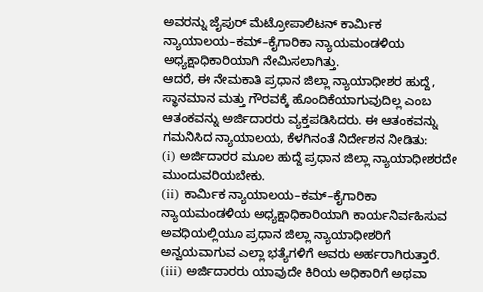ಅವರನ್ನು ಜೈಪುರ್ ಮೆಟ್ರೋಪಾಲಿಟನ್ ಕಾರ್ಮಿಕ ನ್ಯಾಯಾಲಯ–ಕಮ್–ಕೈಗಾರಿಕಾ ನ್ಯಾಯಮಂಡಳಿಯ ಅಧ್ಯಕ್ಷಾಧಿಕಾರಿಯಾಗಿ ನೇಮಿಸಲಾಗಿತ್ತು.
ಆದರೆ, ಈ ನೇಮಕಾತಿ ಪ್ರಧಾನ ಜಿಲ್ಲಾ ನ್ಯಾಯಾಧೀಶರ ಹುದ್ದೆ, ಸ್ಥಾನಮಾನ ಮತ್ತು ಗೌರವಕ್ಕೆ ಹೊಂದಿಕೆಯಾಗುವುದಿಲ್ಲ ಎಂಬ ಆತಂಕವನ್ನು ಅರ್ಜಿದಾರರು ವ್ಯಕ್ತಪಡಿಸಿದರು. ಈ ಆತಂಕವನ್ನು ಗಮನಿಸಿದ ನ್ಯಾಯಾಲಯ, ಕೆಳಗಿನಂತೆ ನಿರ್ದೇಶನ ನೀಡಿತು:
(i) ಅರ್ಜಿದಾರರ ಮೂಲ ಹುದ್ದೆ ಪ್ರಧಾನ ಜಿಲ್ಲಾ ನ್ಯಾಯಾಧೀಶರದೇ ಮುಂದುವರಿಯಬೇಕು.
(ii) ಕಾರ್ಮಿಕ ನ್ಯಾಯಾಲಯ–ಕಮ್–ಕೈಗಾರಿಕಾ ನ್ಯಾಯಮಂಡಳಿಯ ಅಧ್ಯಕ್ಷಾಧಿಕಾರಿಯಾಗಿ ಕಾರ್ಯನಿರ್ವಹಿಸುವ ಅವಧಿಯಲ್ಲಿಯೂ ಪ್ರಧಾನ ಜಿಲ್ಲಾ ನ್ಯಾಯಾಧೀಶರಿಗೆ ಅನ್ವಯವಾಗುವ ಎಲ್ಲಾ ಭತ್ಯೆಗಳಿಗೆ ಅವರು ಅರ್ಹರಾಗಿರುತ್ತಾರೆ.
(iii) ಅರ್ಜಿದಾರರು ಯಾವುದೇ ಕಿರಿಯ ಅಧಿಕಾರಿಗೆ ಅಥವಾ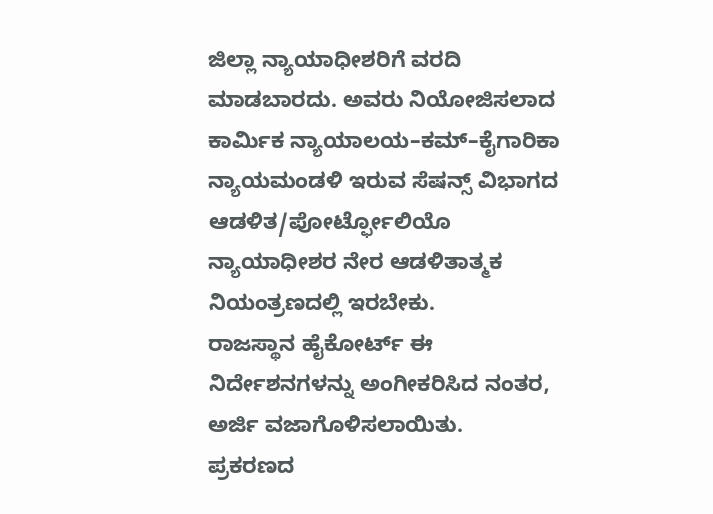ಜಿಲ್ಲಾ ನ್ಯಾಯಾಧೀಶರಿಗೆ ವರದಿ ಮಾಡಬಾರದು. ಅವರು ನಿಯೋಜಿಸಲಾದ ಕಾರ್ಮಿಕ ನ್ಯಾಯಾಲಯ–ಕಮ್–ಕೈಗಾರಿಕಾ ನ್ಯಾಯಮಂಡಳಿ ಇರುವ ಸೆಷನ್ಸ್ ವಿಭಾಗದ ಆಡಳಿತ/ಪೋರ್ಟ್ಫೋಲಿಯೊ ನ್ಯಾಯಾಧೀಶರ ನೇರ ಆಡಳಿತಾತ್ಮಕ ನಿಯಂತ್ರಣದಲ್ಲಿ ಇರಬೇಕು.
ರಾಜಸ್ಥಾನ ಹೈಕೋರ್ಟ್ ಈ ನಿರ್ದೇಶನಗಳನ್ನು ಅಂಗೀಕರಿಸಿದ ನಂತರ, ಅರ್ಜಿ ವಜಾಗೊಳಿಸಲಾಯಿತು.
ಪ್ರಕರಣದ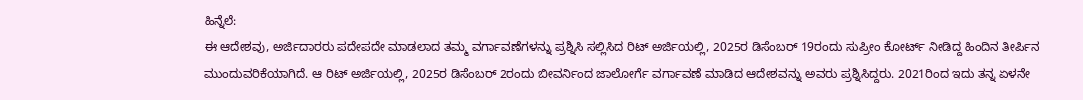ಹಿನ್ನೆಲೆ:
ಈ ಆದೇಶವು, ಅರ್ಜಿದಾರರು ಪದೇಪದೇ ಮಾಡಲಾದ ತಮ್ಮ ವರ್ಗಾವಣೆಗಳನ್ನು ಪ್ರಶ್ನಿಸಿ ಸಲ್ಲಿಸಿದ ರಿಟ್ ಅರ್ಜಿಯಲ್ಲಿ, 2025ರ ಡಿಸೆಂಬರ್ 19ರಂದು ಸುಪ್ರೀಂ ಕೋರ್ಟ್ ನೀಡಿದ್ದ ಹಿಂದಿನ ತೀರ್ಪಿನ ಮುಂದುವರಿಕೆಯಾಗಿದೆ. ಆ ರಿಟ್ ಅರ್ಜಿಯಲ್ಲಿ, 2025ರ ಡಿಸೆಂಬರ್ 2ರಂದು ಬೀವರ್ನಿಂದ ಜಾಲೋರ್ಗೆ ವರ್ಗಾವಣೆ ಮಾಡಿದ ಆದೇಶವನ್ನು ಅವರು ಪ್ರಶ್ನಿಸಿದ್ದರು. 2021ರಿಂದ ಇದು ತನ್ನ ಏಳನೇ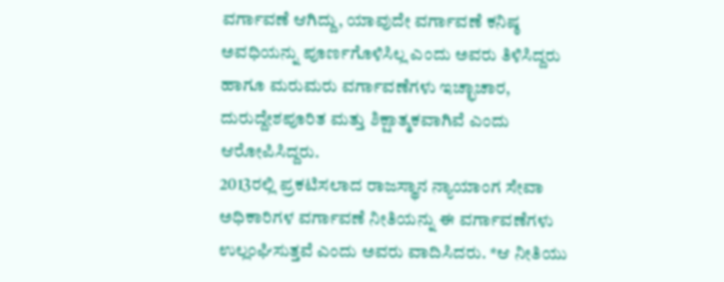ವರ್ಗಾವಣೆ ಆಗಿದ್ದು, ಯಾವುದೇ ವರ್ಗಾವಣೆ ಕನಿಷ್ಠ ಅವಧಿಯನ್ನು ಪೂರ್ಣಗೊಳಿಸಿಲ್ಲ ಎಂದು ಅವರು ತಿಳಿಸಿದ್ದರು ಹಾಗೂ ಮರುಮರು ವರ್ಗಾವಣೆಗಳು ಇಚ್ಛಾಚಾರ, ದುರುದ್ದೇಶಪೂರಿತ ಮತ್ತು ಶಿಕ್ಷಾತ್ಮಕವಾಗಿವೆ ಎಂದು ಆರೋಪಿಸಿದ್ದರು.
2013ರಲ್ಲಿ ಪ್ರಕಟಿಸಲಾದ ರಾಜಸ್ಥಾನ ನ್ಯಾಯಾಂಗ ಸೇವಾ ಅಧಿಕಾರಿಗಳ ವರ್ಗಾವಣೆ ನೀತಿಯನ್ನು ಈ ವರ್ಗಾವಣೆಗಳು ಉಲ್ಲಂಘಿಸುತ್ತವೆ ಎಂದು ಅವರು ವಾದಿಸಿದರು. *ಆ ನೀತಿಯು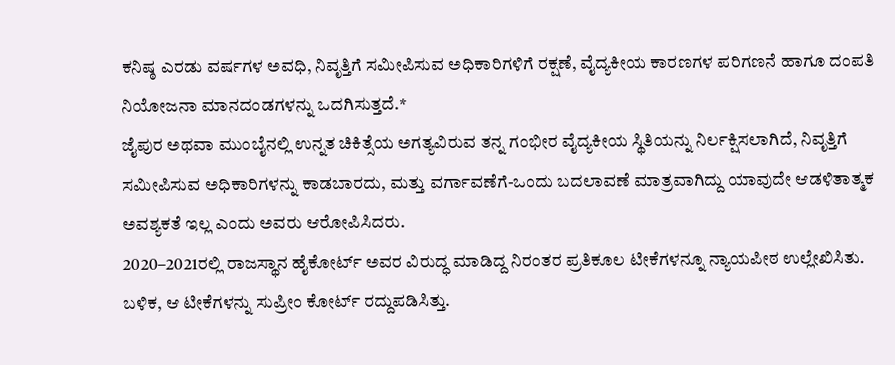ಕನಿಷ್ಠ ಎರಡು ವರ್ಷಗಳ ಅವಧಿ, ನಿವೃತ್ತಿಗೆ ಸಮೀಪಿಸುವ ಅಧಿಕಾರಿಗಳಿಗೆ ರಕ್ಷಣೆ, ವೈದ್ಯಕೀಯ ಕಾರಣಗಳ ಪರಿಗಣನೆ ಹಾಗೂ ದಂಪತಿ ನಿಯೋಜನಾ ಮಾನದಂಡಗಳನ್ನು ಒದಗಿಸುತ್ತದೆ.*
ಜೈಪುರ ಅಥವಾ ಮುಂಬೈನಲ್ಲಿ ಉನ್ನತ ಚಿಕಿತ್ಸೆಯ ಅಗತ್ಯವಿರುವ ತನ್ನ ಗಂಭೀರ ವೈದ್ಯಕೀಯ ಸ್ಥಿತಿಯನ್ನು ನಿರ್ಲಕ್ಷಿಸಲಾಗಿದೆ, ನಿವೃತ್ತಿಗೆ ಸಮೀಪಿಸುವ ಅಧಿಕಾರಿಗಳನ್ನು ಕಾಡಬಾರದು, ಮತ್ತು ವರ್ಗಾವಣೆಗೆ-ಒಂದು ಬದಲಾವಣೆ ಮಾತ್ರವಾಗಿದ್ದು ಯಾವುದೇ ಆಡಳಿತಾತ್ಮಕ ಅವಶ್ಯಕತೆ ಇಲ್ಲ ಎಂದು ಅವರು ಆರೋಪಿಸಿದರು.
2020–2021ರಲ್ಲಿ ರಾಜಸ್ಥಾನ ಹೈಕೋರ್ಟ್ ಅವರ ವಿರುದ್ಧ ಮಾಡಿದ್ದ ನಿರಂತರ ಪ್ರತಿಕೂಲ ಟೀಕೆಗಳನ್ನೂ ನ್ಯಾಯಪೀಠ ಉಲ್ಲೇಖಿಸಿತು. ಬಳಿಕ, ಆ ಟೀಕೆಗಳನ್ನು ಸುಪ್ರೀಂ ಕೋರ್ಟ್ ರದ್ದುಪಡಿಸಿತ್ತು.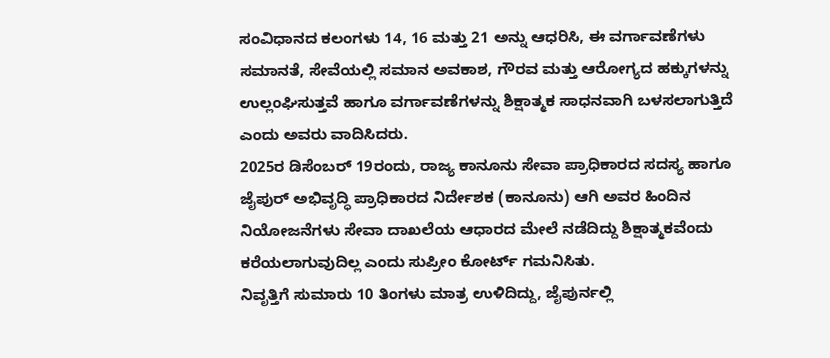ಸಂವಿಧಾನದ ಕಲಂಗಳು 14, 16 ಮತ್ತು 21 ಅನ್ನು ಆಧರಿಸಿ, ಈ ವರ್ಗಾವಣೆಗಳು ಸಮಾನತೆ, ಸೇವೆಯಲ್ಲಿ ಸಮಾನ ಅವಕಾಶ, ಗೌರವ ಮತ್ತು ಆರೋಗ್ಯದ ಹಕ್ಕುಗಳನ್ನು ಉಲ್ಲಂಘಿಸುತ್ತವೆ ಹಾಗೂ ವರ್ಗಾವಣೆಗಳನ್ನು ಶಿಕ್ಷಾತ್ಮಕ ಸಾಧನವಾಗಿ ಬಳಸಲಾಗುತ್ತಿದೆ ಎಂದು ಅವರು ವಾದಿಸಿದರು.
2025ರ ಡಿಸೆಂಬರ್ 19ರಂದು, ರಾಜ್ಯ ಕಾನೂನು ಸೇವಾ ಪ್ರಾಧಿಕಾರದ ಸದಸ್ಯ ಹಾಗೂ ಜೈಪುರ್ ಅಭಿವೃದ್ಧಿ ಪ್ರಾಧಿಕಾರದ ನಿರ್ದೇಶಕ (ಕಾನೂನು) ಆಗಿ ಅವರ ಹಿಂದಿನ ನಿಯೋಜನೆಗಳು ಸೇವಾ ದಾಖಲೆಯ ಆಧಾರದ ಮೇಲೆ ನಡೆದಿದ್ದು ಶಿಕ್ಷಾತ್ಮಕವೆಂದು ಕರೆಯಲಾಗುವುದಿಲ್ಲ ಎಂದು ಸುಪ್ರೀಂ ಕೋರ್ಟ್ ಗಮನಿಸಿತು.
ನಿವೃತ್ತಿಗೆ ಸುಮಾರು 10 ತಿಂಗಳು ಮಾತ್ರ ಉಳಿದಿದ್ದು, ಜೈಪುರ್ನಲ್ಲಿ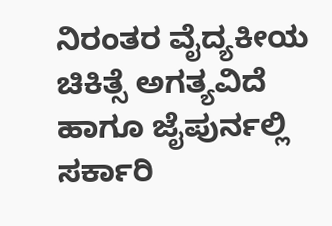ನಿರಂತರ ವೈದ್ಯಕೀಯ ಚಿಕಿತ್ಸೆ ಅಗತ್ಯವಿದೆ ಹಾಗೂ ಜೈಪುರ್ನಲ್ಲಿ ಸರ್ಕಾರಿ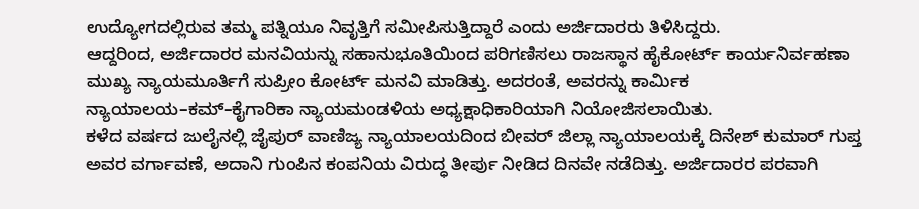ಉದ್ಯೋಗದಲ್ಲಿರುವ ತಮ್ಮ ಪತ್ನಿಯೂ ನಿವೃತ್ತಿಗೆ ಸಮೀಪಿಸುತ್ತಿದ್ದಾರೆ ಎಂದು ಅರ್ಜಿದಾರರು ತಿಳಿಸಿದ್ದರು.
ಆದ್ದರಿಂದ, ಅರ್ಜಿದಾರರ ಮನವಿಯನ್ನು ಸಹಾನುಭೂತಿಯಿಂದ ಪರಿಗಣಿಸಲು ರಾಜಸ್ಥಾನ ಹೈಕೋರ್ಟ್ ಕಾರ್ಯನಿರ್ವಹಣಾ ಮುಖ್ಯ ನ್ಯಾಯಮೂರ್ತಿಗೆ ಸುಪ್ರೀಂ ಕೋರ್ಟ್ ಮನವಿ ಮಾಡಿತ್ತು. ಅದರಂತೆ, ಅವರನ್ನು ಕಾರ್ಮಿಕ ನ್ಯಾಯಾಲಯ–ಕಮ್–ಕೈಗಾರಿಕಾ ನ್ಯಾಯಮಂಡಳಿಯ ಅಧ್ಯಕ್ಷಾಧಿಕಾರಿಯಾಗಿ ನಿಯೋಜಿಸಲಾಯಿತು.
ಕಳೆದ ವರ್ಷದ ಜುಲೈನಲ್ಲಿ ಜೈಪುರ್ ವಾಣಿಜ್ಯ ನ್ಯಾಯಾಲಯದಿಂದ ಬೀವರ್ ಜಿಲ್ಲಾ ನ್ಯಾಯಾಲಯಕ್ಕೆ ದಿನೇಶ್ ಕುಮಾರ್ ಗುಪ್ತ ಅವರ ವರ್ಗಾವಣೆ, ಅದಾನಿ ಗುಂಪಿನ ಕಂಪನಿಯ ವಿರುದ್ಧ ತೀರ್ಪು ನೀಡಿದ ದಿನವೇ ನಡೆದಿತ್ತು. ಅರ್ಜಿದಾರರ ಪರವಾಗಿ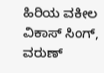ಹಿರಿಯ ವಕೀಲ ವಿಕಾಸ್ ಸಿಂಗ್, ವರುಣ್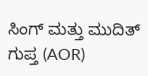ಸಿಂಗ್ ಮತ್ತು ಮುದಿತ್ ಗುಪ್ತ (AOR)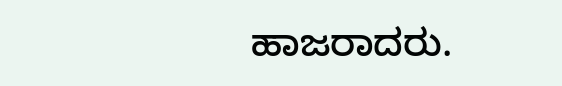ಹಾಜರಾದರು.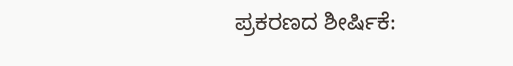ಪ್ರಕರಣದ ಶೀರ್ಷಿಕೆ: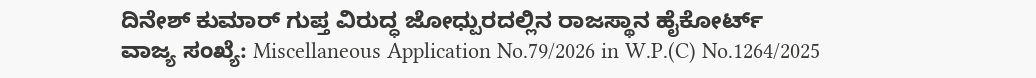ದಿನೇಶ್ ಕುಮಾರ್ ಗುಪ್ತ ವಿರುದ್ಧ ಜೋಧ್ಪುರದಲ್ಲಿನ ರಾಜಸ್ಥಾನ ಹೈಕೋರ್ಟ್
ವಾಜ್ಯ ಸಂಖ್ಯೆ: Miscellaneous Application No.79/2026 in W.P.(C) No.1264/2025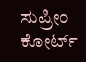ಸುಪ್ರೀಂ ಕೋರ್ಟ್